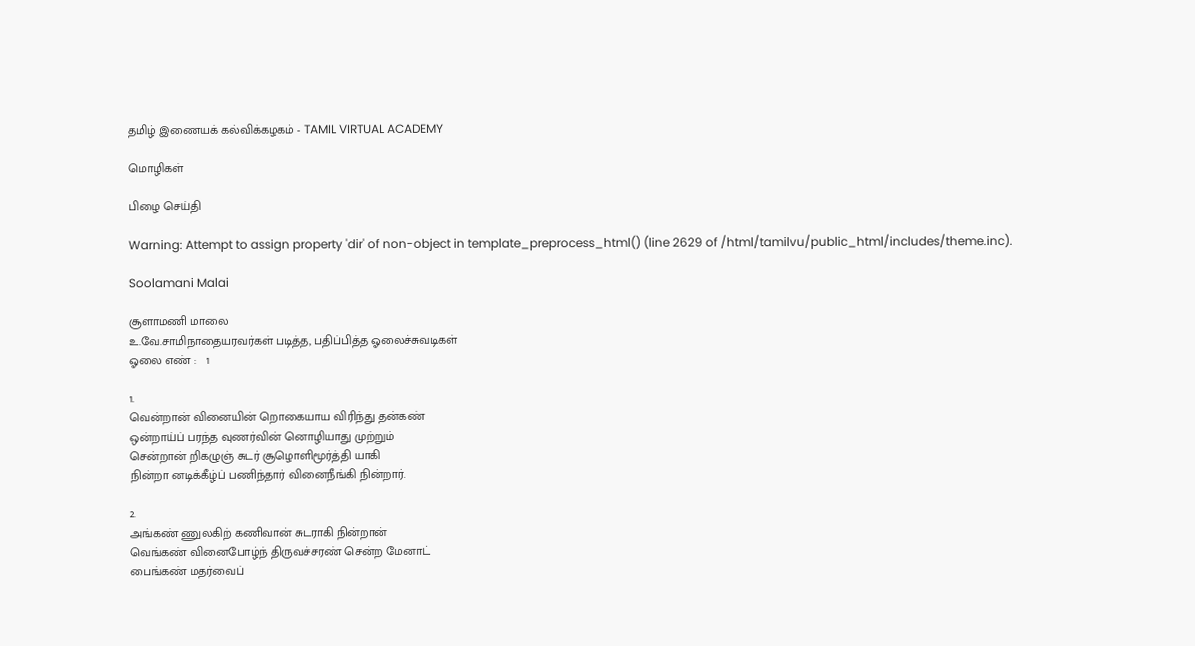தமிழ் இணையக் கல்விக்கழகம் - TAMIL VIRTUAL ACADEMY

மொழிகள்

பிழை செய்தி

Warning: Attempt to assign property 'dir' of non-object in template_preprocess_html() (line 2629 of /html/tamilvu/public_html/includes/theme.inc).

Soolamani Malai

சூளாமணி மாலை
உ.வே.சாமிநாதையரவர்கள் படித்த, பதிப்பித்த ஓலைச்சுவடிகள்
ஓலை எண் :   1

1.
வென்றான் வினையின் றொகையாய விரிந்து தன்கண்
ஒன்றாய்ப் பரந்த வுணர்வின் னொழியாது முற்றும்
சென்றான் றிகழுஞ் சுடர் சூழொளிமூர்த்தி யாகி
நின்றா னடிக்கீழ்ப் பணிந்தார் வினைநீங்கி நின்றார்.

2.
அங்கண் ணுலகிற் கணிவான் சுடராகி நின்றான்
வெங்கண் வினைபோழ்ந் திருவச்சரண் சென்ற மேனாட்
பைங்கண் மதர்வைப்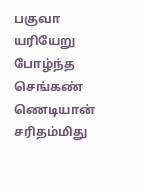பகுவா யரியேறு போழ்ந்த
செங்கண் ணெடியான் சரிதம்மிது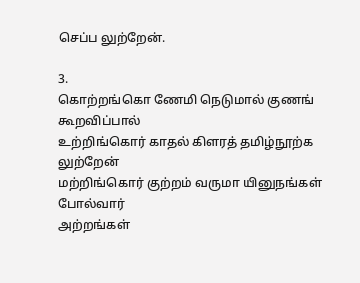செப்ப லுற்றேன்.

3.
கொற்றங்கொ ணேமி நெடுமால் குணங் கூறவிப்பால்
உற்றிங்கொர் காதல் கிளரத் தமிழ்நூற்க லுற்றேன்
மற்றிங்கொர் குற்றம் வருமா யினுநங்கள் போல்வார்
அற்றங்கள்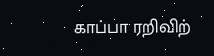காப்பா ரறிவிற்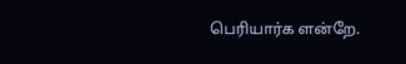பெரியார்க ளன்றே.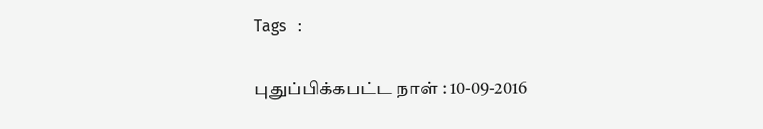Tags   :

புதுப்பிக்கபட்ட நாள் : 10-09-2016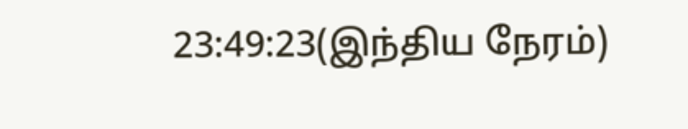23:49:23(இந்திய நேரம்)